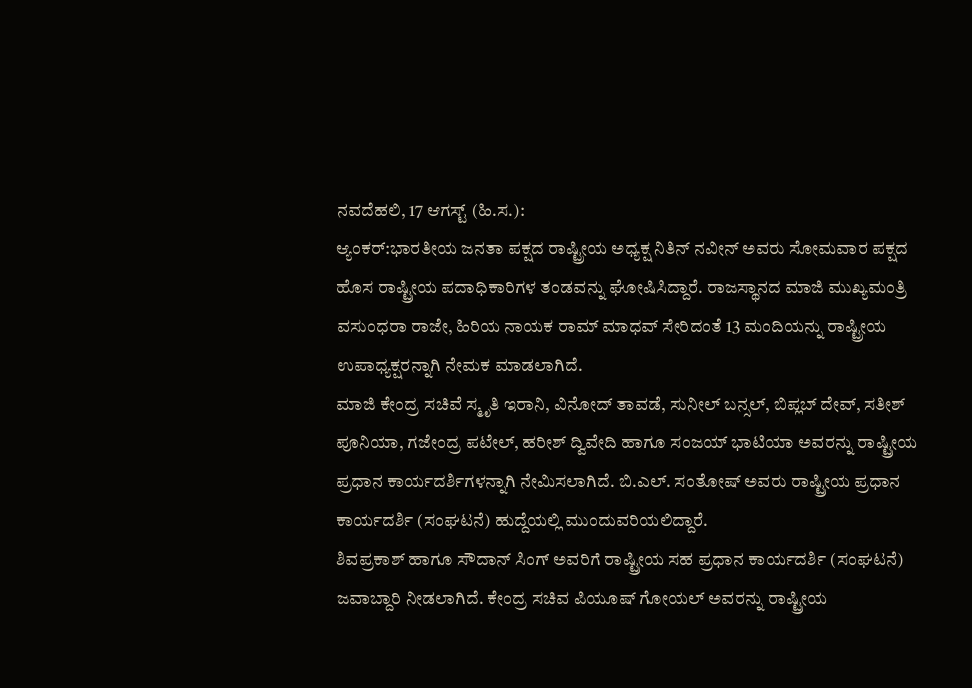ನವದೆಹಲಿ, 17 ಆಗಸ್ಟ್ (ಹಿ.ಸ.):
ಆ್ಯಂಕರ್:ಭಾರತೀಯ ಜನತಾ ಪಕ್ಷದ ರಾಷ್ಟ್ರೀಯ ಅಧ್ಯಕ್ಷ ನಿತಿನ್ ನವೀನ್ ಅವರು ಸೋಮವಾರ ಪಕ್ಷದ ಹೊಸ ರಾಷ್ಟ್ರೀಯ ಪದಾಧಿಕಾರಿಗಳ ತಂಡವನ್ನು ಘೋಷಿಸಿದ್ದಾರೆ. ರಾಜಸ್ಥಾನದ ಮಾಜಿ ಮುಖ್ಯಮಂತ್ರಿ ವಸುಂಧರಾ ರಾಜೇ, ಹಿರಿಯ ನಾಯಕ ರಾಮ್ ಮಾಧವ್ ಸೇರಿದಂತೆ 13 ಮಂದಿಯನ್ನು ರಾಷ್ಟ್ರೀಯ ಉಪಾಧ್ಯಕ್ಷರನ್ನಾಗಿ ನೇಮಕ ಮಾಡಲಾಗಿದೆ.
ಮಾಜಿ ಕೇಂದ್ರ ಸಚಿವೆ ಸ್ಮೃತಿ ಇರಾನಿ, ವಿನೋದ್ ತಾವಡೆ, ಸುನೀಲ್ ಬನ್ಸಲ್, ಬಿಪ್ಲಬ್ ದೇವ್, ಸತೀಶ್ ಪೂನಿಯಾ, ಗಜೇಂದ್ರ ಪಟೇಲ್, ಹರೀಶ್ ದ್ವಿವೇದಿ ಹಾಗೂ ಸಂಜಯ್ ಭಾಟಿಯಾ ಅವರನ್ನು ರಾಷ್ಟ್ರೀಯ ಪ್ರಧಾನ ಕಾರ್ಯದರ್ಶಿಗಳನ್ನಾಗಿ ನೇಮಿಸಲಾಗಿದೆ. ಬಿ.ಎಲ್. ಸಂತೋಷ್ ಅವರು ರಾಷ್ಟ್ರೀಯ ಪ್ರಧಾನ ಕಾರ್ಯದರ್ಶಿ (ಸಂಘಟನೆ) ಹುದ್ದೆಯಲ್ಲಿ ಮುಂದುವರಿಯಲಿದ್ದಾರೆ.
ಶಿವಪ್ರಕಾಶ್ ಹಾಗೂ ಸೌದಾನ್ ಸಿಂಗ್ ಅವರಿಗೆ ರಾಷ್ಟ್ರೀಯ ಸಹ ಪ್ರಧಾನ ಕಾರ್ಯದರ್ಶಿ (ಸಂಘಟನೆ) ಜವಾಬ್ದಾರಿ ನೀಡಲಾಗಿದೆ. ಕೇಂದ್ರ ಸಚಿವ ಪಿಯೂಷ್ ಗೋಯಲ್ ಅವರನ್ನು ರಾಷ್ಟ್ರೀಯ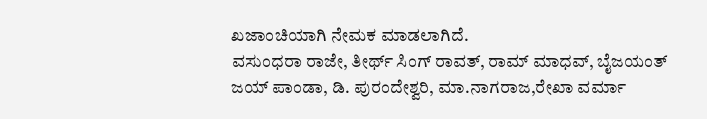ಖಜಾಂಚಿಯಾಗಿ ನೇಮಕ ಮಾಡಲಾಗಿದೆ.
ವಸುಂಧರಾ ರಾಜೇ, ತೀರ್ಥ್ ಸಿಂಗ್ ರಾವತ್, ರಾಮ್ ಮಾಧವ್, ಬೈಜಯಂತ್ ಜಯ್ ಪಾಂಡಾ, ಡಿ. ಪುರಂದೇಶ್ವರಿ, ಮಾ.ನಾಗರಾಜ,ರೇಖಾ ವರ್ಮಾ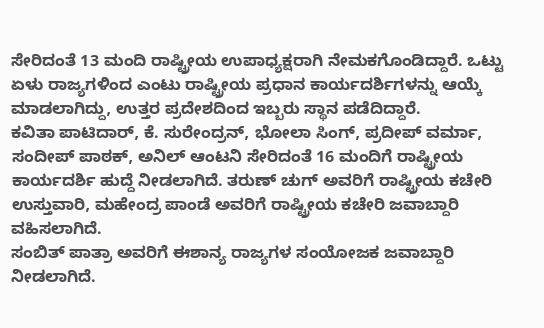ಸೇರಿದಂತೆ 13 ಮಂದಿ ರಾಷ್ಟ್ರೀಯ ಉಪಾಧ್ಯಕ್ಷರಾಗಿ ನೇಮಕಗೊಂಡಿದ್ದಾರೆ. ಒಟ್ಟು ಏಳು ರಾಜ್ಯಗಳಿಂದ ಎಂಟು ರಾಷ್ಟ್ರೀಯ ಪ್ರಧಾನ ಕಾರ್ಯದರ್ಶಿಗಳನ್ನು ಆಯ್ಕೆ ಮಾಡಲಾಗಿದ್ದು, ಉತ್ತರ ಪ್ರದೇಶದಿಂದ ಇಬ್ಬರು ಸ್ಥಾನ ಪಡೆದಿದ್ದಾರೆ.
ಕವಿತಾ ಪಾಟಿದಾರ್, ಕೆ. ಸುರೇಂದ್ರನ್, ಭೋಲಾ ಸಿಂಗ್, ಪ್ರದೀಪ್ ವರ್ಮಾ, ಸಂದೀಪ್ ಪಾಠಕ್, ಅನಿಲ್ ಆಂಟನಿ ಸೇರಿದಂತೆ 16 ಮಂದಿಗೆ ರಾಷ್ಟ್ರೀಯ ಕಾರ್ಯದರ್ಶಿ ಹುದ್ದೆ ನೀಡಲಾಗಿದೆ. ತರುಣ್ ಚುಗ್ ಅವರಿಗೆ ರಾಷ್ಟ್ರೀಯ ಕಚೇರಿ ಉಸ್ತುವಾರಿ, ಮಹೇಂದ್ರ ಪಾಂಡೆ ಅವರಿಗೆ ರಾಷ್ಟ್ರೀಯ ಕಚೇರಿ ಜವಾಬ್ದಾರಿ ವಹಿಸಲಾಗಿದೆ.
ಸಂಬಿತ್ ಪಾತ್ರಾ ಅವರಿಗೆ ಈಶಾನ್ಯ ರಾಜ್ಯಗಳ ಸಂಯೋಜಕ ಜವಾಬ್ದಾರಿ ನೀಡಲಾಗಿದೆ.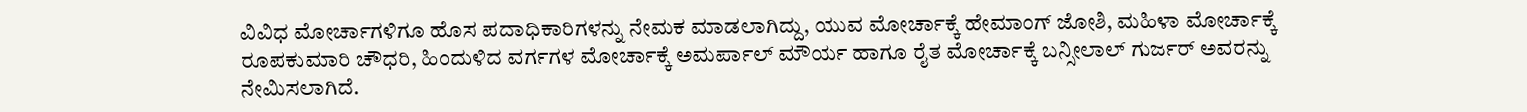ವಿವಿಧ ಮೋರ್ಚಾಗಳಿಗೂ ಹೊಸ ಪದಾಧಿಕಾರಿಗಳನ್ನು ನೇಮಕ ಮಾಡಲಾಗಿದ್ದು, ಯುವ ಮೋರ್ಚಾಕ್ಕೆ ಹೇಮಾಂಗ್ ಜೋಶಿ, ಮಹಿಳಾ ಮೋರ್ಚಾಕ್ಕೆ ರೂಪಕುಮಾರಿ ಚೌಧರಿ, ಹಿಂದುಳಿದ ವರ್ಗಗಳ ಮೋರ್ಚಾಕ್ಕೆ ಅಮರ್ಪಾಲ್ ಮೌರ್ಯ ಹಾಗೂ ರೈತ ಮೋರ್ಚಾಕ್ಕೆ ಬನ್ಸೀಲಾಲ್ ಗುರ್ಜರ್ ಅವರನ್ನು ನೇಮಿಸಲಾಗಿದೆ.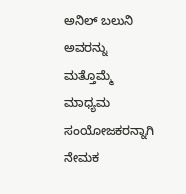ಅನಿಲ್ ಬಲುನಿ ಅವರನ್ನು ಮತ್ತೊಮ್ಮೆ ಮಾಧ್ಯಮ ಸಂಯೋಜಕರನ್ನಾಗಿ ನೇಮಕ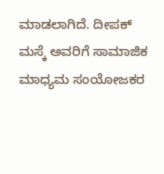ಮಾಡಲಾಗಿದೆ. ದೀಪಕ್ ಮಸ್ಕೆ ಅವರಿಗೆ ಸಾಮಾಜಿಕ ಮಾಧ್ಯಮ ಸಂಯೋಜಕರ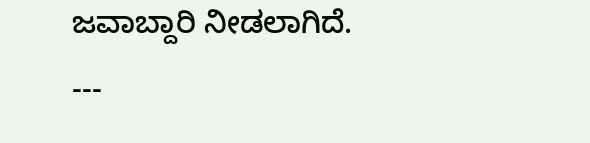ಜವಾಬ್ದಾರಿ ನೀಡಲಾಗಿದೆ.
---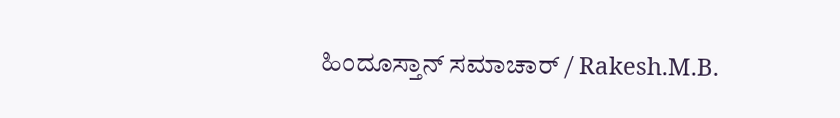ಹಿಂದೂಸ್ತಾನ್ ಸಮಾಚಾರ್ / Rakesh.M.B.